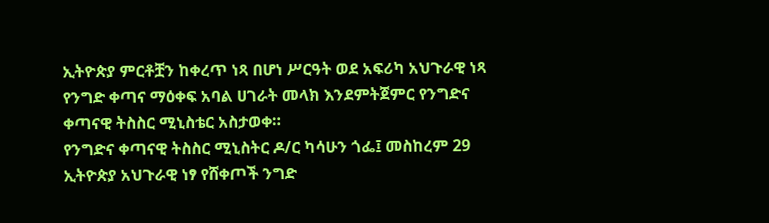ኢትዮጵያ ምርቶቿን ከቀረጥ ነጻ በሆነ ሥርዓት ወደ አፍሪካ አህጉራዊ ነጻ የንግድ ቀጣና ማዕቀፍ አባል ሀገራት መላክ እንደምትጀምር የንግድና ቀጣናዊ ትስስር ሚኒስቴር አስታወቀ።
የንግድና ቀጣናዊ ትስስር ሚኒስትር ዶ/ር ካሳሁን ጎፌ፤ መስከረም 29 ኢትዮጵያ አህጉራዊ ነፃ የሸቀጦች ንግድ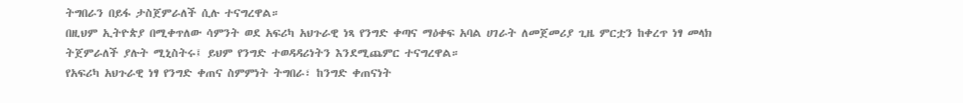ትግበራን በይፋ ታስጀምራለች ሲሉ ተናግረዋል።
በዚህም ኢትዮጵያ በሚቀጥለው ሳምንት ወደ አፍሪካ አህጉራዊ ነጻ የንግድ ቀጣና ማዕቀፍ አባል ሀገራት ለመጀመሪያ ጊዜ ምርቷን ከቀረጥ ነፃ መላክ ትጀምራለች ያሉት ሚኒስትሩ፤ ይህም የንግድ ተወዳዳሪነትን እንደሚጨምር ተናግረዋል።
የአፍሪካ አህጉራዊ ነፃ የንግድ ቀጠና ስምምነት ትግበራ፣ ከንግድ ቀጠናነት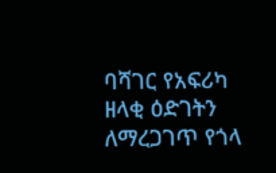ባሻገር የአፍሪካ ዘላቂ ዕድገትን ለማረጋገጥ የጎላ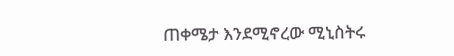ጠቀሜታ እንደሚኖረው ሚኒስትሩ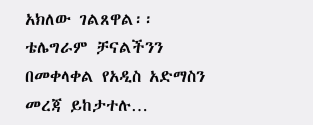አክለው ገልጸዋል፡፡
ቴሌግራም ቻናልችንን በመቀላቀል የአዲስ አድማስን መረጃ ይከታተሉ…